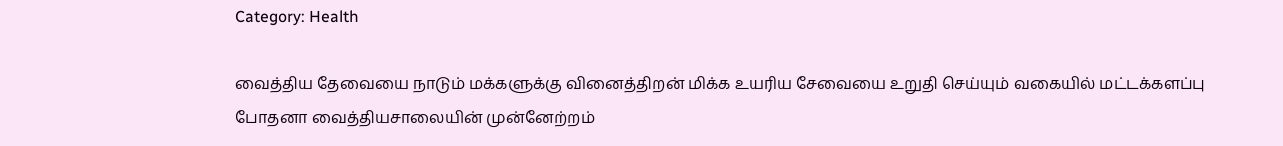Category: Health

வைத்திய தேவையை நாடும் மக்களுக்கு வினைத்திறன் மிக்க உயரிய சேவையை உறுதி செய்யும் வகையில் மட்டக்களப்பு போதனா வைத்தியசாலையின் முன்னேற்றம்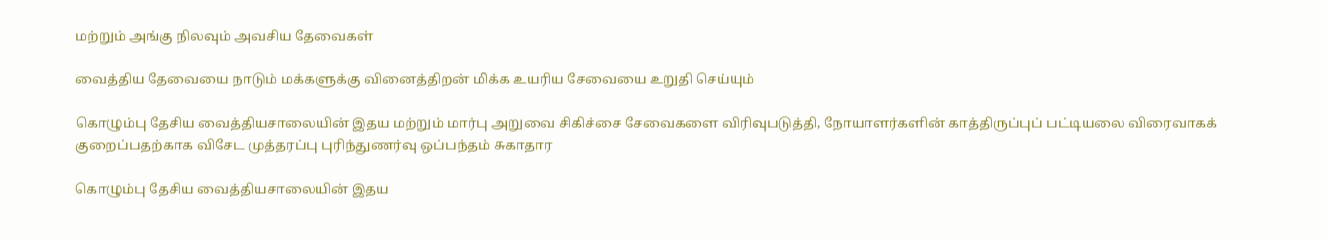மற்றும் அங்கு நிலவும் அவசிய தேவைகள்

வைத்திய தேவையை நாடும் மக்களுக்கு வினைத்திறன் மிக்க உயரிய சேவையை உறுதி செய்யும்

கொழும்பு தேசிய வைத்தியசாலையின் இதய மற்றும் மார்பு அறுவை சிகிச்சை சேவைகளை விரிவுபடுத்தி, நோயாளர்களின் காத்திருப்புப் பட்டியலை விரைவாகக் குறைப்பதற்காக விசேட முத்தரப்பு புரிந்துணர்வு ஒப்பந்தம் சுகாதார

கொழும்பு தேசிய வைத்தியசாலையின் இதய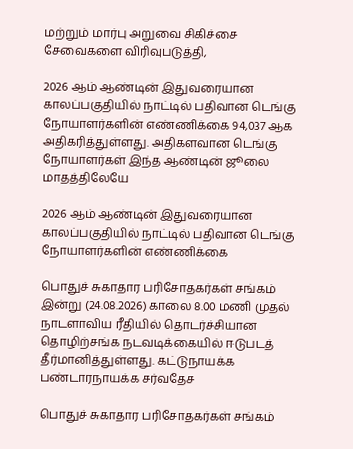மற்றும் மார்பு அறுவை சிகிச்சை சேவைகளை விரிவுபடுத்தி,

2026 ஆம் ஆண்டின் இதுவரையான காலப்பகுதியில் நாட்டில் பதிவான டெங்கு நோயாளர்களின் எண்ணிக்கை 94,037 ஆக அதிகரித்துள்ளது. அதிகளவான டெங்கு நோயாளர்கள் இந்த ஆண்டின் ஜூலை மாதத்திலேயே

2026 ஆம் ஆண்டின் இதுவரையான காலப்பகுதியில் நாட்டில் பதிவான டெங்கு நோயாளர்களின் எண்ணிக்கை

பொதுச் சுகாதார பரிசோதகர்கள் சங்கம் இன்று (24.08.2026) காலை 8.00 மணி முதல் நாடளாவிய ரீதியில் தொடர்ச்சியான தொழிற்சங்க நடவடிக்கையில் ஈடுபடத் தீர்மானித்துள்ளது. கட்டுநாயக்க பண்டாரநாயக்க சர்வதேச

பொதுச் சுகாதார பரிசோதகர்கள் சங்கம்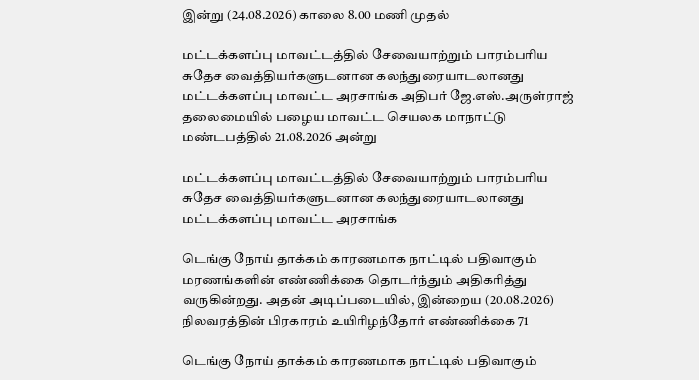இன்று (24.08.2026) காலை 8.00 மணி முதல்

மட்டக்களப்பு மாவட்டத்தில் சேவையாற்றும் பாரம்பரிய சுதேச வைத்தியர்களுடனான கலந்துரையாடலானது மட்டக்களப்பு மாவட்ட அரசாங்க அதிபர் ஜே.எஸ்.அருள்ராஜ் தலைமையில் பழைய மாவட்ட செயலக மாநாட்டு மண்டபத்தில் 21.08.2026 அன்று

மட்டக்களப்பு மாவட்டத்தில் சேவையாற்றும் பாரம்பரிய சுதேச வைத்தியர்களுடனான கலந்துரையாடலானது மட்டக்களப்பு மாவட்ட அரசாங்க

டெங்கு நோய் தாக்கம் காரணமாக நாட்டில் பதிவாகும் மரணங்களின் எண்ணிக்கை தொடர்ந்தும் அதிகரித்து வருகின்றது. அதன் அடிப்படையில், இன்றைய (20.08.2026) நிலவரத்தின் பிரகாரம் உயிரிழந்தோர் எண்ணிக்கை 71

டெங்கு நோய் தாக்கம் காரணமாக நாட்டில் பதிவாகும்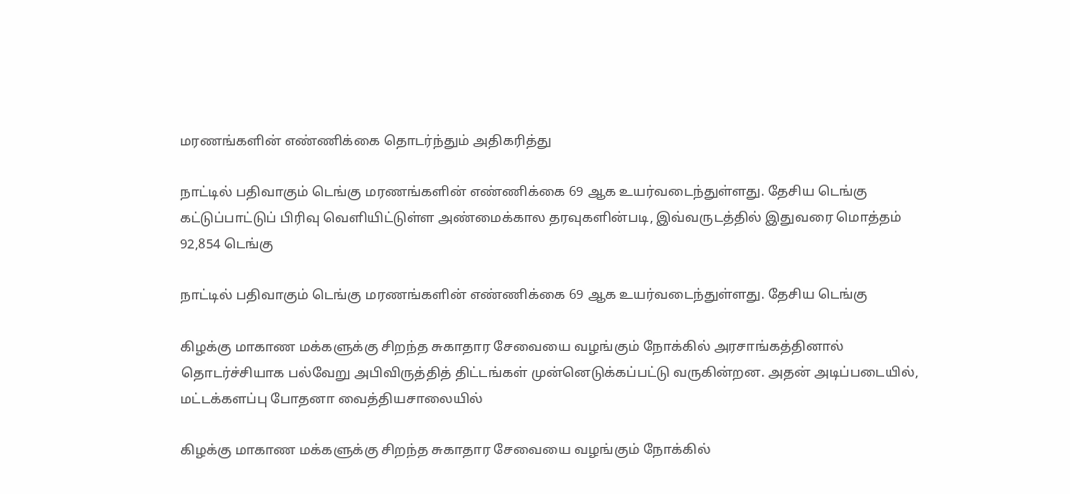மரணங்களின் எண்ணிக்கை தொடர்ந்தும் அதிகரித்து

நாட்டில் பதிவாகும் டெங்கு மரணங்களின் எண்ணிக்கை 69 ஆக உயர்வடைந்துள்ளது. தேசிய டெங்கு கட்டுப்பாட்டுப் பிரிவு வெளியிட்டுள்ள அண்மைக்கால தரவுகளின்படி, இவ்வருடத்தில் இதுவரை மொத்தம் 92,854 டெங்கு

நாட்டில் பதிவாகும் டெங்கு மரணங்களின் எண்ணிக்கை 69 ஆக உயர்வடைந்துள்ளது. தேசிய டெங்கு

கிழக்கு மாகாண மக்களுக்கு சிறந்த சுகாதார சேவையை வழங்கும் நோக்கில் அரசாங்கத்தினால் தொடர்ச்சியாக பல்வேறு அபிவிருத்தித் திட்டங்கள் முன்னெடுக்கப்பட்டு வருகின்றன. அதன் அடிப்படையில், மட்டக்களப்பு போதனா வைத்தியசாலையில்

கிழக்கு மாகாண மக்களுக்கு சிறந்த சுகாதார சேவையை வழங்கும் நோக்கில்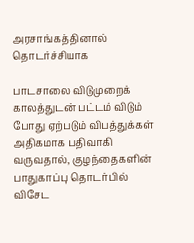அரசாங்கத்தினால் தொடர்ச்சியாக

பாடசாலை விடுமுறைக் காலத்துடன் பட்டம் விடும் போது ஏற்படும் விபத்துக்கள் அதிகமாக பதிவாகி வருவதால், குழந்தைகளின் பாதுகாப்பு தொடர்பில் விசேட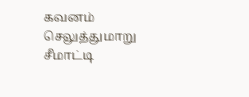கவனம் செலுத்துமாறு சீமாட்டி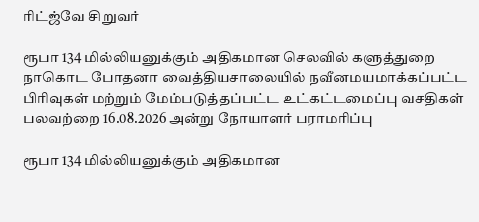ரிட்ஜ்வே சிறுவர்

ரூபா 134 மில்லியனுக்கும் அதிகமான செலவில் களுத்துறை நாகொட போதனா வைத்தியசாலையில் நவீனமயமாக்கப்பட்ட பிரிவுகள் மற்றும் மேம்படுத்தப்பட்ட உட்கட்டமைப்பு வசதிகள் பலவற்றை 16.08.2026 அன்று நோயாளர் பராமரிப்பு

ரூபா 134 மில்லியனுக்கும் அதிகமான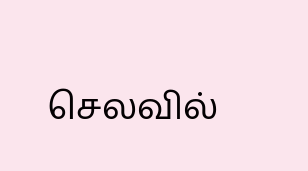செலவில்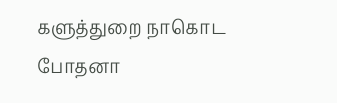களுத்துறை நாகொட போதனா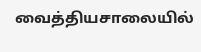வைத்தியசாலையில்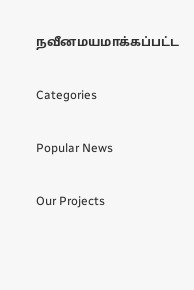நவீனமயமாக்கப்பட்ட

Categories

Popular News

Our Projects